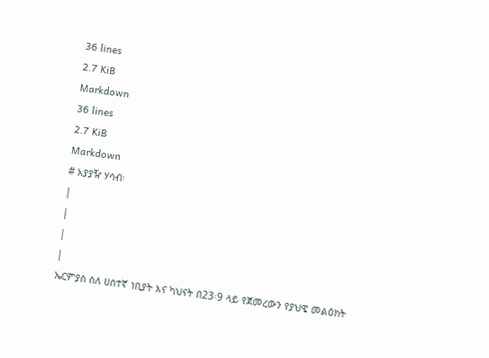36 lines
2.7 KiB
Markdown
36 lines
2.7 KiB
Markdown
# አያያዥ ሃሳብ፡
|
|
|
|
ኤርምያስ ስለ ሀሰተኛ ነቢያት እና ካህናት በ23፡9 ላይ የጀመረውን የያህዌ መልዕክት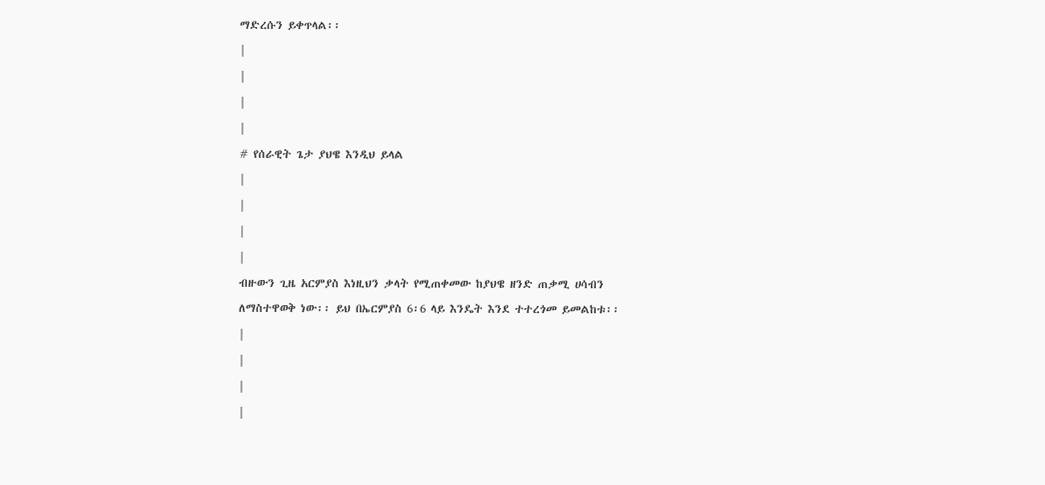ማድረሱን ይቀጥላል፡፡
|
|
|
|
# የሰራዊት ጌታ ያህዌ እንዲህ ይላል
|
|
|
|
ብዙውን ጊዜ አርምያስ እነዚህን ቃላት የሚጠቀመው ከያህዌ ዘንድ ጠቃሚ ሀሳብን ለማስተዋወቅ ነው፡፡ ይህ በኤርምያስ 6፡6 ላይ እንዴት እንደ ተተረጎመ ይመልከቱ፡፡
|
|
|
|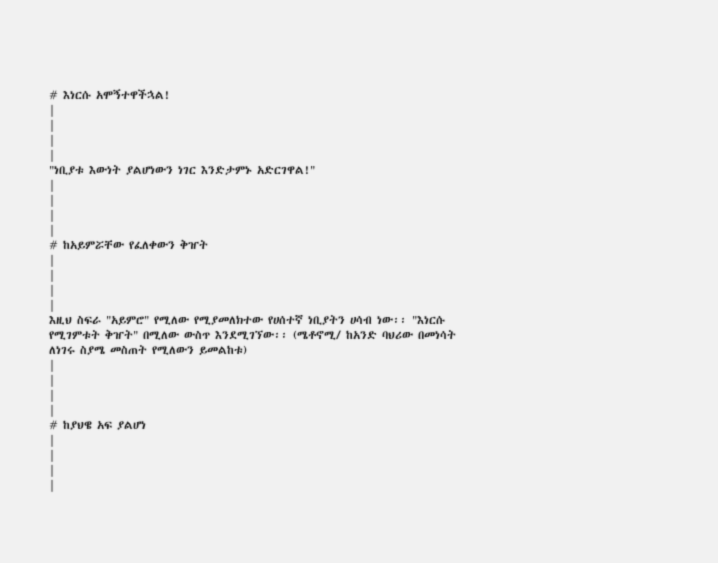# እነርሱ አሞኝተዋችኋል!
|
|
|
|
"ነቢያቱ እውነት ያልሆነውን ነገር እንድታምኑ አድርገዋል!"
|
|
|
|
# ከአይምሯቸው የፈለቀውን ቅዠት
|
|
|
|
እዚህ ስፍራ "አይምሮ" የሚለው የሚያመለክተው የሀሰተኛ ነቢያትን ሀሳብ ነው፡፡ "እነርሱ የሚገምቱት ቅዠት" በሚለው ውስጥ እንደሚገኘው፡፡ (ሜቶኖሚ/ ከአንድ ባህሪው በመነሳት ለነገሩ ስያሜ መስጠት የሚለውን ይመልከቱ)
|
|
|
|
# ከያህዌ አፍ ያልሆነ
|
|
|
|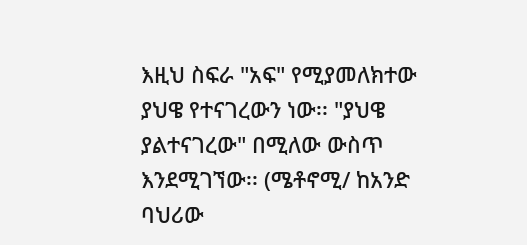እዚህ ስፍራ "አፍ" የሚያመለክተው ያህዌ የተናገረውን ነው፡፡ "ያህዌ ያልተናገረው" በሚለው ውስጥ እንደሚገኘው፡፡ (ሜቶኖሚ/ ከአንድ ባህሪው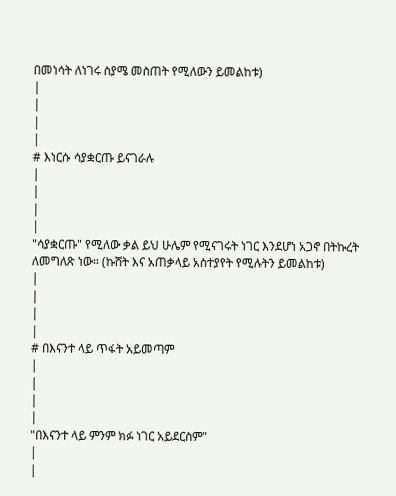በመነሳት ለነገሩ ስያሜ መስጠት የሚለውን ይመልከቱ)
|
|
|
|
# እነርሱ ሳያቋርጡ ይናገራሉ
|
|
|
|
"ሳያቋርጡ" የሚለው ቃል ይህ ሁሌም የሚናገሩት ነገር እንደሆነ አጋኖ በትኩረት ለመግለጽ ነው፡፡ (ኩሸት እና አጠቃላይ አስተያየት የሚሉትን ይመልከቱ)
|
|
|
|
# በእናንተ ላይ ጥፋት አይመጣም
|
|
|
|
"በእናንተ ላይ ምንም ክፉ ነገር አይደርስም"
|
|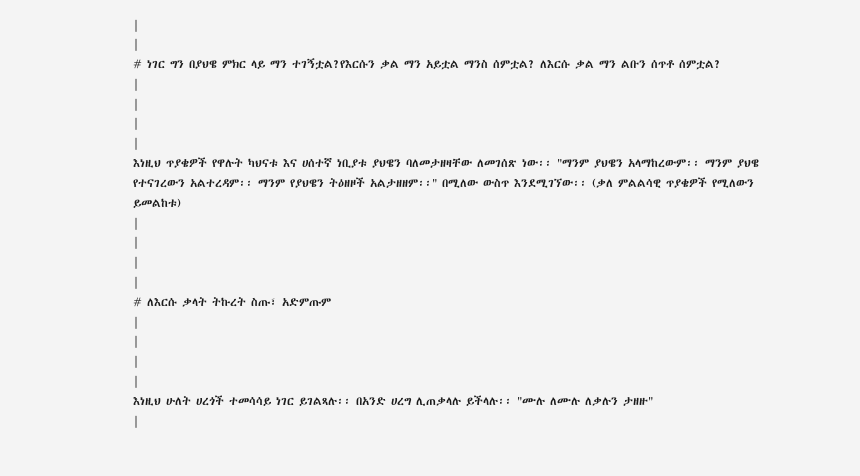|
|
# ነገር ግን በያህዌ ምክር ላይ ማን ተገኝቷል?የእርሱን ቃል ማን አይቷል ማንስ ሰምቷል? ለእርሱ ቃል ማን ልቡን ሰጥቶ ሰምቷል?
|
|
|
|
እነዚህ ጥያቄዎች የዋሉት ካህናቱ እና ሀሰተኛ ነቢያቱ ያህዌን ባለመታዘዛቸው ለመገሰጽ ነው፡፡ "ማንም ያህዌን አላማከረውም፡፡ ማንም ያህዌ የተናገረውን አልተረዳም፡፡ ማንም የያህዌን ትዕዘዞች አልታዘዘም፡፡" በሚለው ውስጥ እንደሚገኘው፡፡ (ቃለ ምልልሳዊ ጥያቄዎች የሚለውን ይመልከቱ)
|
|
|
|
# ለእርሱ ቃላት ትኩረት ስጡ፣ አድምጡም
|
|
|
|
እነዚህ ሁለት ሀረጎች ተመሳሳይ ነገር ይገልጻሉ፡፡ በአንድ ሀረግ ሊጠቃላሉ ይችላሉ፡፡ "ሙሉ ለሙሉ ለቃሉን ታዘዙ"
|